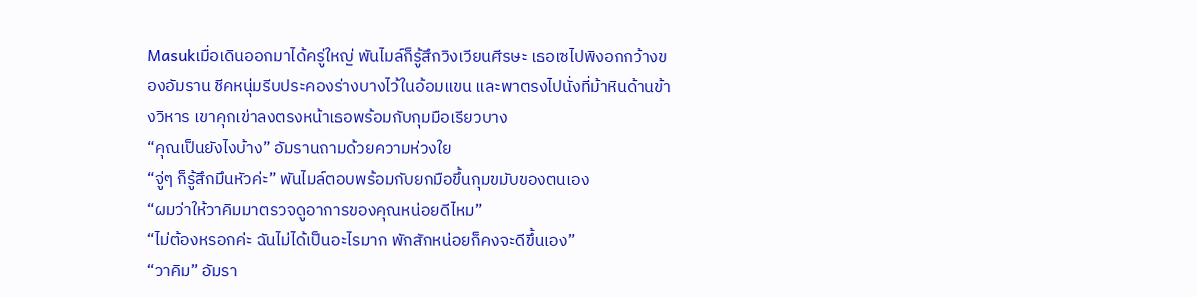Masukเมื่อเดินออกมาได้ครู่ใหญ่ พันไมล์ก็รู้สึกวิงเวียนศีรษะ เธอเซไปพิงอกกว้างของอัมราน ชีคหนุ่มรีบประคองร่างบางไว้ในอ้อมแขน และพาตรงไปนั่งที่ม้าหินด้านข้างวิหาร เขาคุกเข่าลงตรงหน้าเธอพร้อมกับกุมมือเรียวบาง
“คุณเป็นยังไงบ้าง” อัมรานถามด้วยความห่วงใย
“จู่ๆ ก็รู้สึกมึนหัวค่ะ” พันไมล์ตอบพร้อมกับยกมือขึ้นกุมขมับของตนเอง
“ผมว่าให้วาคิมมาตรวจดูอาการของคุณหน่อยดีไหม”
“ไม่ต้องหรอกค่ะ ฉันไม่ได้เป็นอะไรมาก พักสักหน่อยก็คงจะดีขึ้นเอง”
“วาคิม” อัมรา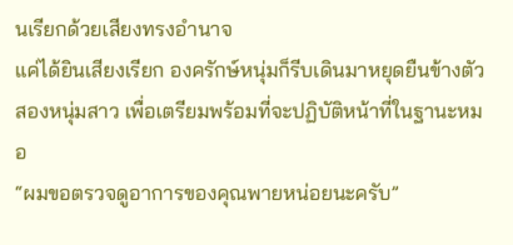นเรียกด้วยเสียงทรงอำนาจ
แค่ได้ยินเสียงเรียก องครักษ์หนุ่มก็รีบเดินมาหยุดยืนข้างตัวสองหนุ่มสาว เพื่อเตรียมพร้อมที่จะปฏิบัติหน้าที่ในฐานะหมอ
“ผมขอตรวจดูอาการของคุณพายหน่อยนะครับ”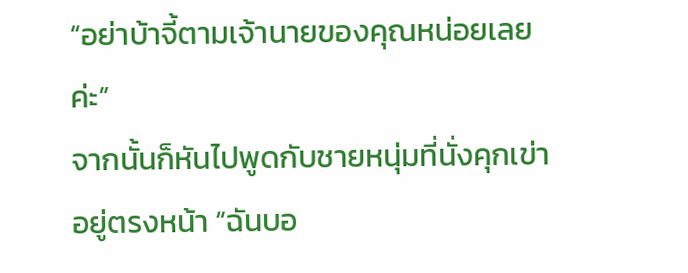“อย่าบ้าจี้ตามเจ้านายของคุณหน่อยเลยค่ะ”
จากนั้นก็หันไปพูดกับชายหนุ่มที่นั่งคุกเข่าอยู่ตรงหน้า “ฉันบอ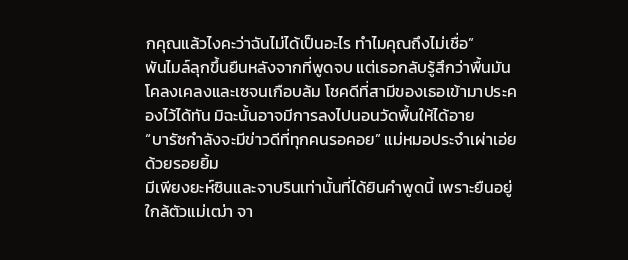กคุณแล้วไงคะว่าฉันไม่ได้เป็นอะไร ทำไมคุณถึงไม่เชื่อ”
พันไมล์ลุกขึ้นยืนหลังจากที่พูดจบ แต่เธอกลับรู้สึกว่าพื้นมันโคลงเคลงและเซจนเกือบล้ม โชคดีที่สามีของเธอเข้ามาประคองไว้ได้ทัน มิฉะนั้นอาจมีการลงไปนอนวัดพื้นให้ได้อาย
“บารัซกำลังจะมีข่าวดีที่ทุกคนรอคอย” แม่หมอประจำเผ่าเอ่ยด้วยรอยยิ้ม
มีเพียงยะห์ซินและจาบรินเท่านั้นที่ได้ยินคำพูดนี้ เพราะยืนอยู่ใกล้ตัวแม่เฒ่า จา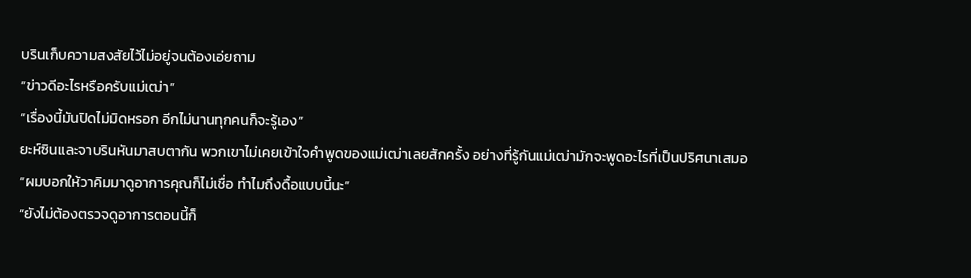บรินเก็บความสงสัยไว้ไม่อยู่จนต้องเอ่ยถาม
“ข่าวดีอะไรหรือครับแม่เฒ่า”
“เรื่องนี้มันปิดไม่มิดหรอก อีกไม่นานทุกคนก็จะรู้เอง”
ยะห์ซินและจาบรินหันมาสบตากัน พวกเขาไม่เคยเข้าใจคำพูดของแม่เฒ่าเลยสักครั้ง อย่างที่รู้กันแม่เฒ่ามักจะพูดอะไรที่เป็นปริศนาเสมอ
“ผมบอกให้วาคิมมาดูอาการคุณก็ไม่เชื่อ ทำไมถึงดื้อแบบนี้นะ”
“ยังไม่ต้องตรวจดูอาการตอนนี้ก็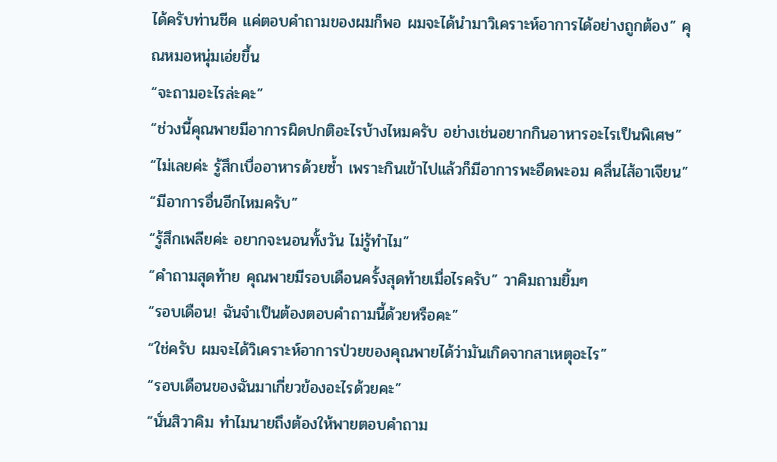ได้ครับท่านชีค แค่ตอบคำถามของผมก็พอ ผมจะได้นำมาวิเคราะห์อาการได้อย่างถูกต้อง” คุณหมอหนุ่มเอ่ยขึ้น
“จะถามอะไรล่ะคะ”
“ช่วงนี้คุณพายมีอาการผิดปกติอะไรบ้างไหมครับ อย่างเช่นอยากกินอาหารอะไรเป็นพิเศษ”
“ไม่เลยค่ะ รู้สึกเบื่ออาหารด้วยซ้ำ เพราะกินเข้าไปแล้วก็มีอาการพะอืดพะอม คลื่นไส้อาเจียน”
“มีอาการอื่นอีกไหมครับ”
“รู้สึกเพลียค่ะ อยากจะนอนทั้งวัน ไม่รู้ทำไม”
“คำถามสุดท้าย คุณพายมีรอบเดือนครั้งสุดท้ายเมื่อไรครับ” วาคิมถามยิ้มๆ
“รอบเดือน! ฉันจำเป็นต้องตอบคำถามนี้ด้วยหรือคะ”
“ใช่ครับ ผมจะได้วิเคราะห์อาการป่วยของคุณพายได้ว่ามันเกิดจากสาเหตุอะไร”
“รอบเดือนของฉันมาเกี่ยวข้องอะไรด้วยคะ”
“นั่นสิวาคิม ทำไมนายถึงต้องให้พายตอบคำถาม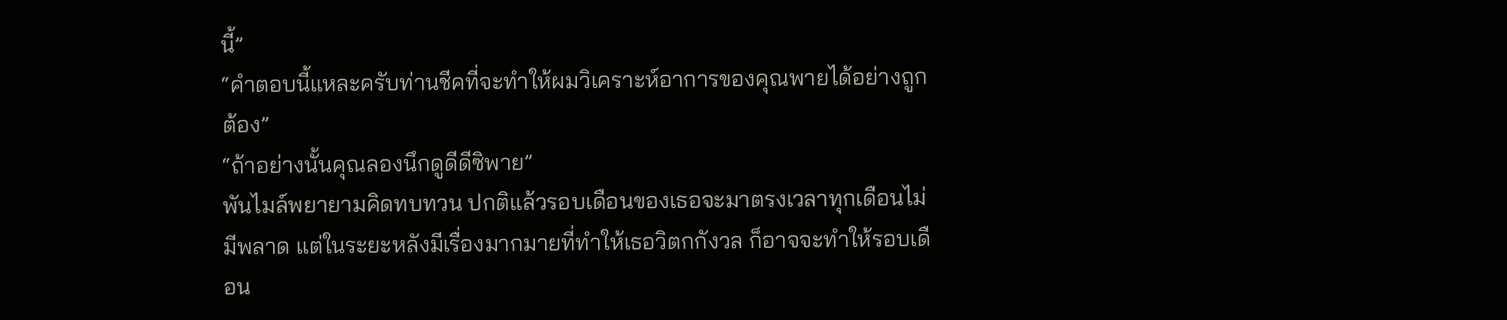นี้”
“คำตอบนี้แหละครับท่านชีคที่จะทำให้ผมวิเคราะห์อาการของคุณพายได้อย่างถูกต้อง”
“ถ้าอย่างนั้นคุณลองนึกดูดีดีซิพาย”
พันไมล์พยายามคิดทบทวน ปกติแล้วรอบเดือนของเธอจะมาตรงเวลาทุกเดือนไม่มีพลาด แต่ในระยะหลังมีเรื่องมากมายที่ทำให้เธอวิตกกังวล ก็อาจจะทำให้รอบเดือน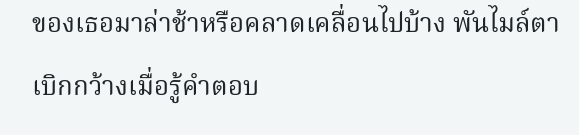ของเธอมาล่าช้าหรือคลาดเคลื่อนไปบ้าง พันไมล์ตาเบิกกว้างเมื่อรู้คำตอบ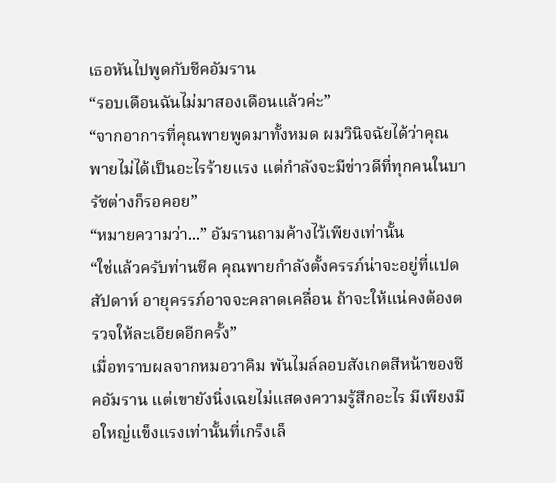เธอหันไปพูดกับชีคอัมราน
“รอบเดือนฉันไม่มาสองเดือนแล้วค่ะ”
“จากอาการที่คุณพายพูดมาทั้งหมด ผมวินิจฉัยได้ว่าคุณพายไม่ได้เป็นอะไรร้ายแรง แต่กำลังจะมีข่าวดีที่ทุกคนในบารัซต่างก็รอคอย”
“หมายความว่า...” อัมรานถามค้างไว้เพียงเท่านั้น
“ใช่แล้วครับท่านชีค คุณพายกำลังตั้งครรภ์น่าจะอยู่ที่แปดสัปดาห์ อายุครรภ์อาจจะคลาดเคลื่อน ถ้าจะให้แน่คงต้องตรวจให้ละเอียดอีกครั้ง”
เมื่อทราบผลจากหมอวาคิม พันไมล์ลอบสังเกตสีหน้าของชีคอัมราน แต่เขายังนิ่งเฉยไม่แสดงความรู้สึกอะไร มีเพียงมือใหญ่แข็งแรงเท่านั้นที่เกร็งเล็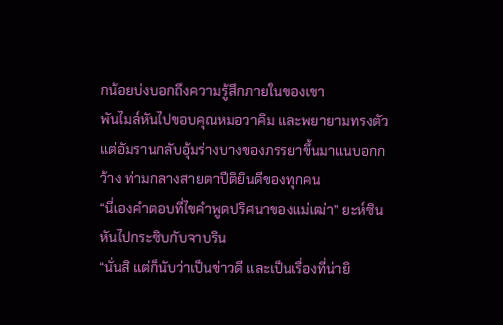กน้อยบ่งบอกถึงความรู้สึกภายในของเขา
พันไมล์หันไปขอบคุณหมอวาคิม และพยายามทรงตัว แต่อัมรานกลับอุ้มร่างบางของภรรยาขึ้นมาแนบอกกว้าง ท่ามกลางสายตาปีติยินดีของทุกคน
“นี่เองคำตอบที่ไขคำพูดปริศนาของแม่เฒ่า” ยะห์ซินหันไปกระซิบกับจาบริน
“นั่นสิ แต่ก็นับว่าเป็นข่าวดี และเป็นเรื่องที่น่ายิ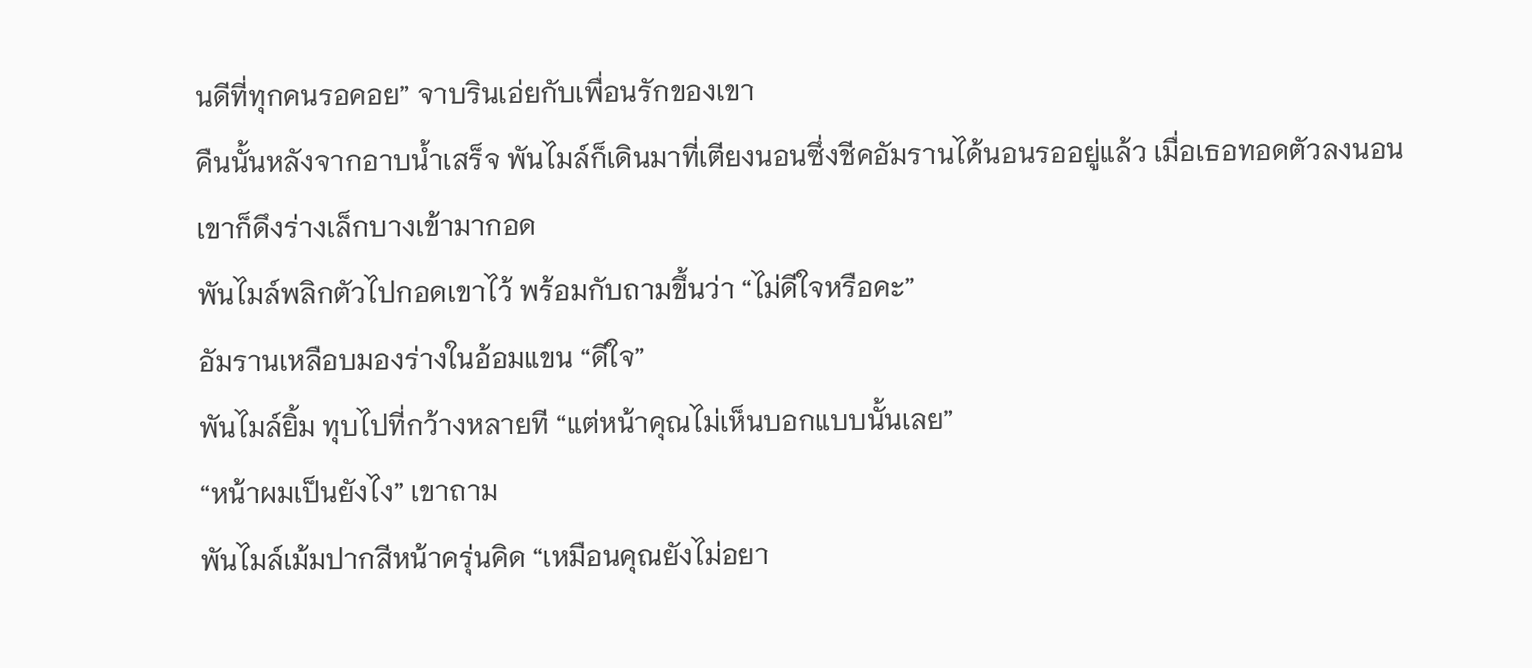นดีที่ทุกคนรอคอย” จาบรินเอ่ยกับเพื่อนรักของเขา
คืนนั้นหลังจากอาบน้ำเสร็จ พันไมล์ก็เดินมาที่เตียงนอนซึ่งชีคอัมรานได้นอนรออยู่แล้ว เมื่อเธอทอดตัวลงนอน เขาก็ดึงร่างเล็กบางเข้ามากอด
พันไมล์พลิกตัวไปกอดเขาไว้ พร้อมกับถามขึ้นว่า “ไม่ดีใจหรือคะ”
อัมรานเหลือบมองร่างในอ้อมแขน “ดีใจ”
พันไมล์ยิ้ม ทุบไปที่กว้างหลายที “แต่หน้าคุณไม่เห็นบอกแบบนั้นเลย”
“หน้าผมเป็นยังไง” เขาถาม
พันไมล์เม้มปากสีหน้าครุ่นคิด “เหมือนคุณยังไม่อยา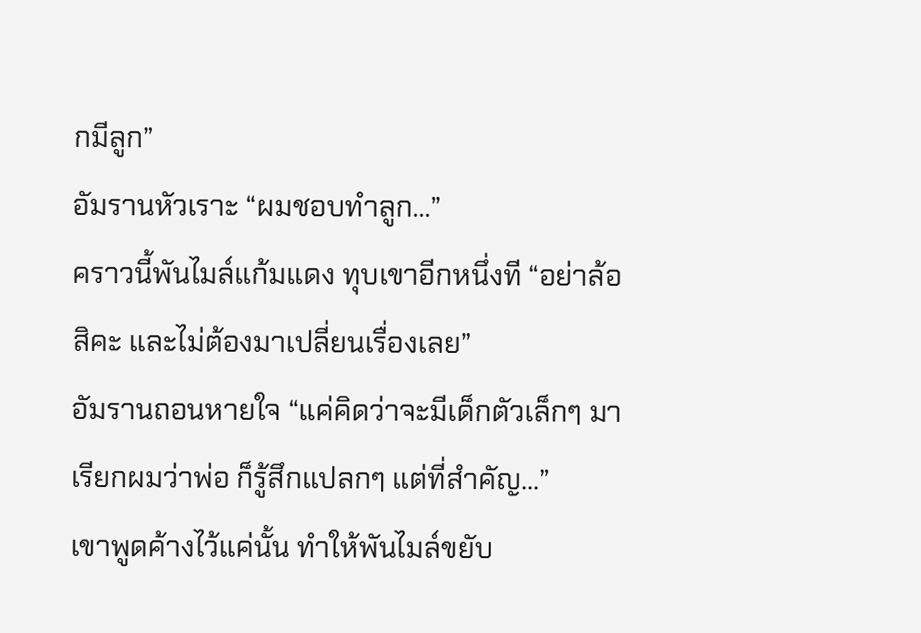กมีลูก”
อัมรานหัวเราะ “ผมชอบทำลูก...”
คราวนี้พันไมล์แก้มแดง ทุบเขาอีกหนึ่งที “อย่าล้อสิคะ และไม่ต้องมาเปลี่ยนเรื่องเลย”
อัมรานถอนหายใจ “แค่คิดว่าจะมีเด็กตัวเล็กๆ มาเรียกผมว่าพ่อ ก็รู้สึกแปลกๆ แต่ที่สำคัญ...”
เขาพูดค้างไว้แค่นั้น ทำให้พันไมล์ขยับ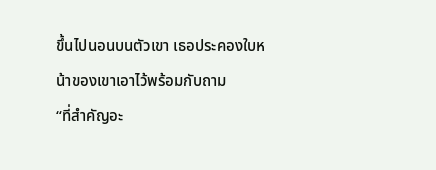ขึ้นไปนอนบนตัวเขา เธอประคองใบหน้าของเขาเอาไว้พร้อมกับถาม
“ที่สำคัญอะ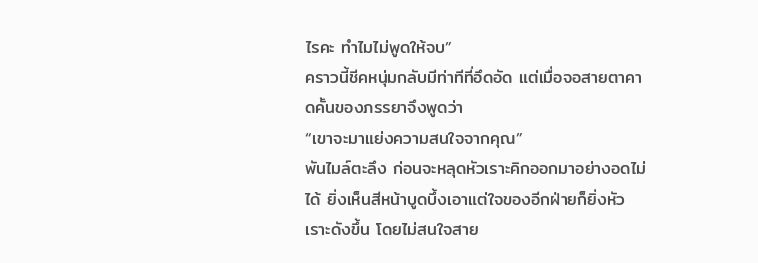ไรคะ ทำไมไม่พูดให้จบ”
คราวนี้ชีคหนุ่มกลับมีท่าทีที่อึดอัด แต่เมื่อจอสายตาคาดคั้นของภรรยาจึงพูดว่า
“เขาจะมาแย่งความสนใจจากคุณ”
พันไมล์ตะลึง ก่อนจะหลุดหัวเราะคิกออกมาอย่างอดไม่ได้ ยิ่งเห็นสีหน้าบูดบึ้งเอาแต่ใจของอีกฝ่ายก็ยิ่งหัวเราะดังขึ้น โดยไม่สนใจสาย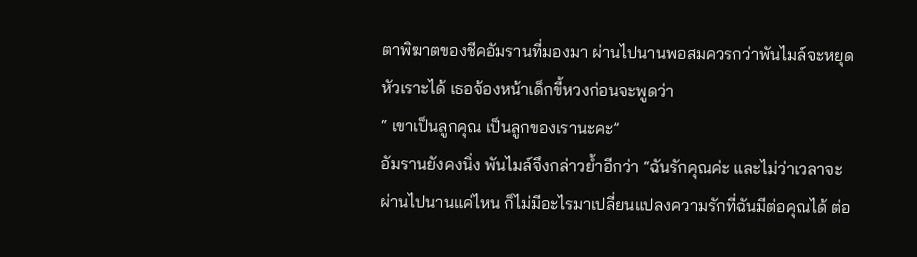ตาพิฆาตของชีคอัมรานที่มองมา ผ่านไปนานพอสมควรกว่าพันไมล์จะหยุดหัวเราะได้ เธอจ้องหน้าเด็กขี้หวงก่อนจะพูดว่า
“ เขาเป็นลูกคุณ เป็นลูกของเรานะคะ”
อัมรานยังคงนิ่ง พันไมล์จึงกล่าวย้ำอีกว่า “ฉันรักคุณค่ะ และไม่ว่าเวลาจะผ่านไปนานแค่ไหน ก็ไม่มีอะไรมาเปลี่ยนแปลงความรักที่ฉันมีต่อคุณได้ ต่อ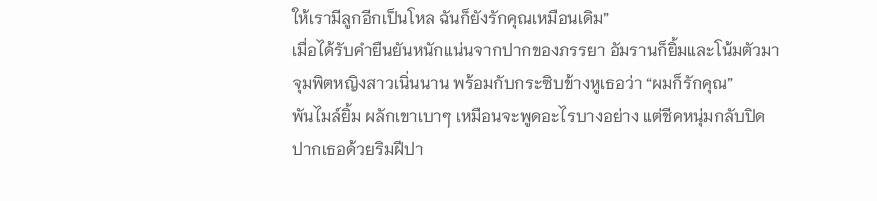ให้เรามีลูกอีกเป็นโหล ฉันก็ยังรักคุณเหมือนเดิม”
เมื่อได้รับคำยืนยันหนักแน่นจากปากของภรรยา อัมรานก็ยิ้มและโน้มตัวมาจุมพิตหญิงสาวเนิ่นนาน พร้อมกับกระซิบข้างหูเธอว่า “ผมก็รักคุณ”
พันไมล์ยิ้ม ผลักเขาเบาๆ เหมือนจะพูดอะไรบางอย่าง แต่ชีคหนุ่มกลับปิดปากเธอด้วยริมฝีปา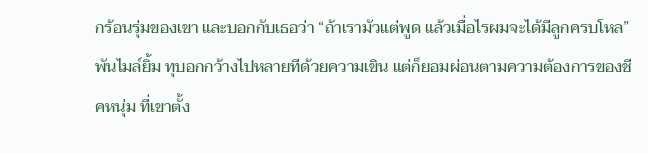กร้อนรุ่มของเขา และบอกกับเธอว่า “ถ้าเรามัวแต่พูด แล้วเมื่อไรผมจะได้มีลูกครบโหล”
พันไมล์ยิ้ม ทุบอกกว้างไปหลายทีด้วยความเขิน แต่ก็ยอมผ่อนตามความต้องการของชีคหนุ่ม ที่เขาตั้ง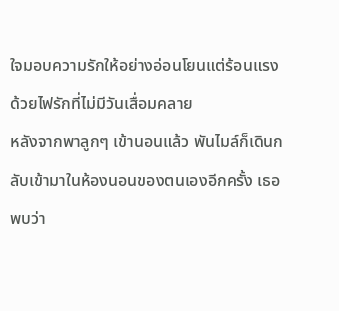ใจมอบความรักให้อย่างอ่อนโยนแต่ร้อนแรงด้วยไฟรักที่ไม่มีวันเสื่อมคลาย
หลังจากพาลูกๆ เข้านอนแล้ว พันไมล์ก็เดินกลับเข้ามาในห้องนอนของตนเองอีกครั้ง เธอพบว่า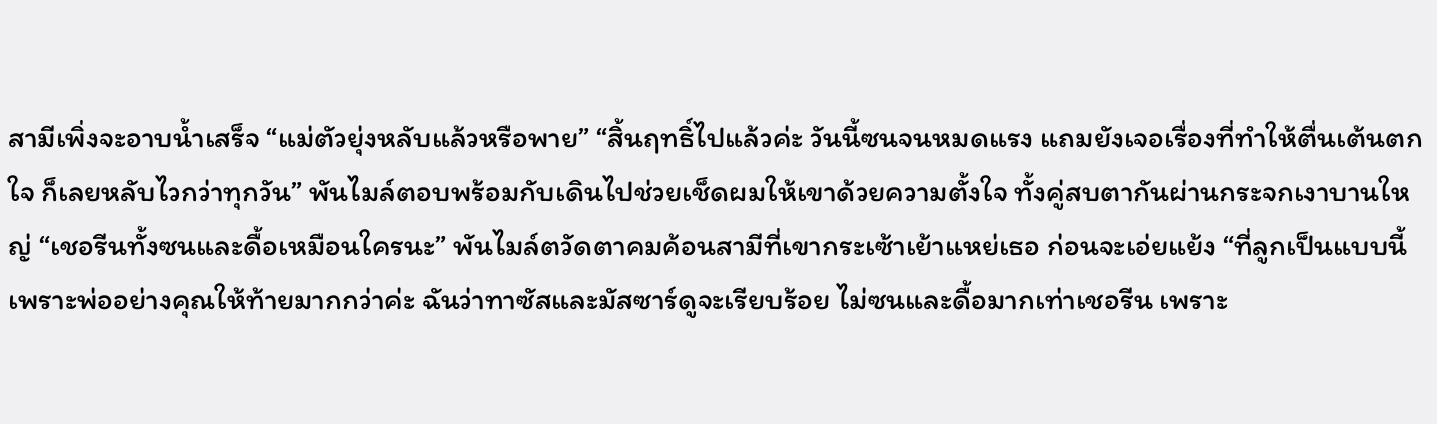สามีเพิ่งจะอาบน้ำเสร็จ “แม่ตัวยุ่งหลับแล้วหรือพาย” “สิ้นฤทธิ์ไปแล้วค่ะ วันนี้ซนจนหมดแรง แถมยังเจอเรื่องที่ทำให้ตื่นเต้นตกใจ ก็เลยหลับไวกว่าทุกวัน” พันไมล์ตอบพร้อมกับเดินไปช่วยเช็ดผมให้เขาด้วยความตั้งใจ ทั้งคู่สบตากันผ่านกระจกเงาบานใหญ่ “เชอรีนทั้งซนและดื้อเหมือนใครนะ” พันไมล์ตวัดตาคมค้อนสามีที่เขากระเซ้าเย้าแหย่เธอ ก่อนจะเอ่ยแย้ง “ที่ลูกเป็นแบบนี้เพราะพ่ออย่างคุณให้ท้ายมากกว่าค่ะ ฉันว่าทาซัสและมัสซาร์ดูจะเรียบร้อย ไม่ซนและดื้อมากเท่าเชอรีน เพราะ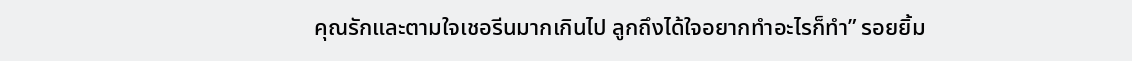คุณรักและตามใจเชอรีนมากเกินไป ลูกถึงได้ใจอยากทำอะไรก็ทำ” รอยยิ้ม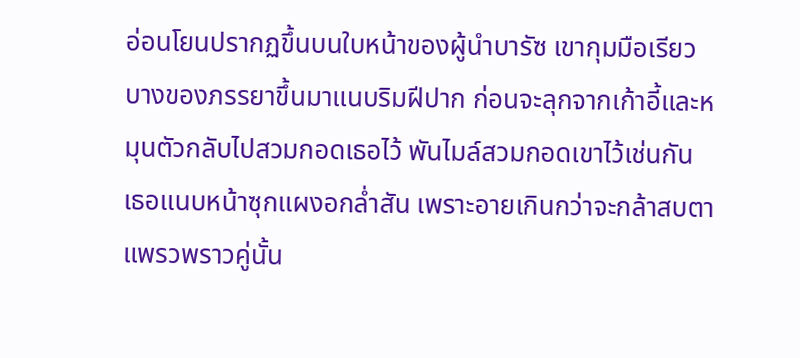อ่อนโยนปรากฏขึ้นบนใบหน้าของผู้นำบารัซ เขากุมมือเรียวบางของภรรยาขึ้นมาแนบริมฝีปาก ก่อนจะลุกจากเก้าอี้และหมุนตัวกลับไปสวมกอดเธอไว้ พันไมล์สวมกอดเขาไว้เช่นกัน เธอแนบหน้าซุกแผงอกล่ำสัน เพราะอายเกินกว่าจะกล้าสบตาแพรวพราวคู่นั้น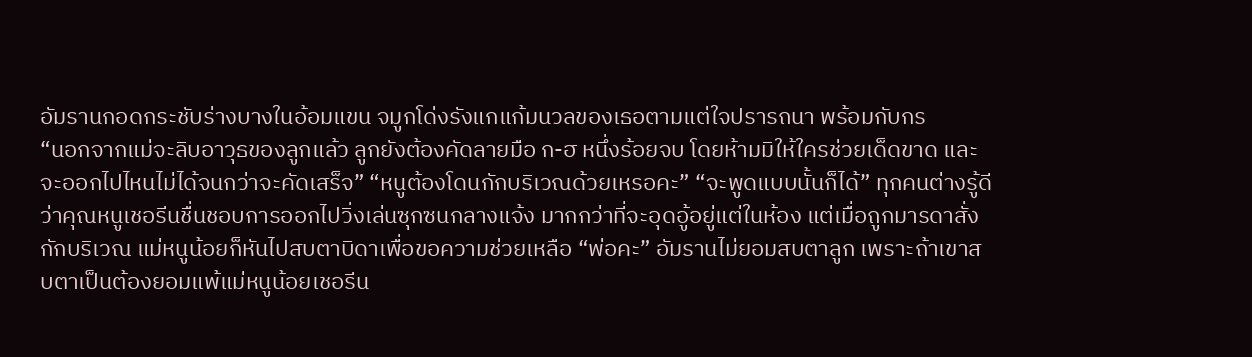อัมรานกอดกระชับร่างบางในอ้อมแขน จมูกโด่งรังแกแก้มนวลของเธอตามแต่ใจปรารถนา พร้อมกับกร
“นอกจากแม่จะลิบอาวุธของลูกแล้ว ลูกยังต้องคัดลายมือ ก-ฮ หนึ่งร้อยจบ โดยห้ามมิให้ใครช่วยเด็ดขาด และจะออกไปไหนไม่ได้จนกว่าจะคัดเสร็จ” “หนูต้องโดนกักบริเวณด้วยเหรอคะ” “จะพูดแบบนั้นก็ได้” ทุกคนต่างรู้ดีว่าคุณหนูเชอรีนชื่นชอบการออกไปวิ่งเล่นซุกซนกลางแจ้ง มากกว่าที่จะอุดอู้อยู่แต่ในห้อง แต่เมื่อถูกมารดาสั่งกักบริเวณ แม่หนูน้อยก็หันไปสบตาบิดาเพื่อขอความช่วยเหลือ “พ่อคะ” อัมรานไม่ยอมสบตาลูก เพราะถ้าเขาสบตาเป็นต้องยอมแพ้แม่หนูน้อยเชอรีน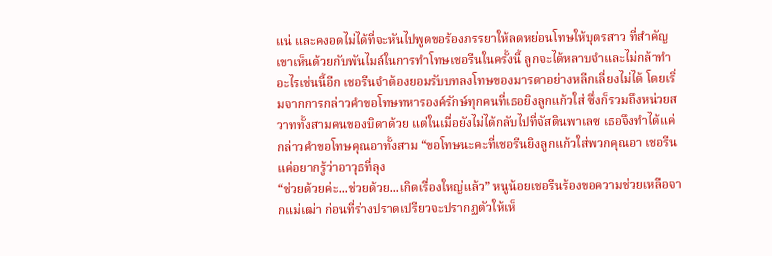แน่ และคงอดไม่ได้ที่จะหันไปพูดขอร้องภรรยาให้ลดหย่อนโทษให้บุตรสาว ที่สำคัญเขาเห็นด้วยกับพันไมล์ในการทำโทษเชอรีนในครั้งนี้ ลูกจะได้หลาบจำและไม่กล้าทำอะไรเช่นนี้อีก เชอรีนจำต้องยอมรับบทลงโทษของมารดาอย่างหลีกเลี่ยงไม่ได้ โดยเริ่มจากการกล่าวคำขอโทษทหารองค์รักษ์ทุกคนที่เธอยิงลูกแก้วใส่ ซึ่งก็รวมถึงหน่วยสวาททั้งสามคนของบิดาด้วย แต่ในเมื่อยังไม่ได้กลับไปที่จัสตินพาเลซ เธอจึงทำได้แค่กล่าวคำขอโทษคุณอาทั้งสาม “ขอโทษนะคะที่เชอรีนยิงลูกแก้วใส่พวกคุณอา เชอรีนแค่อยากรู้ว่าอาวุธที่ลุง
“ช่วยด้วยค่ะ...ช่วยด้วย...เกิดเรื่องใหญ่แล้ว” หนูน้อยเชอรีนร้องขอความช่วยเหลือจากแม่เฒ่า ก่อนที่ร่างปราดเปรียวจะปรากฏตัวให้เห็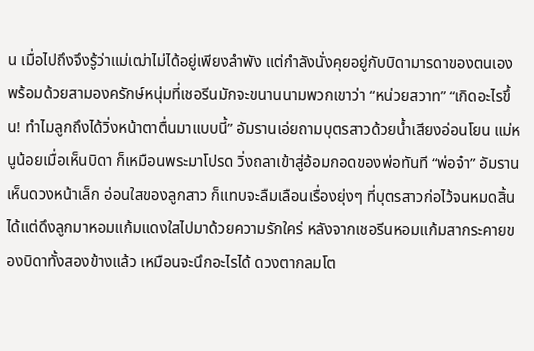น เมื่อไปถึงจึงรู้ว่าแม่เฒ่าไม่ได้อยู่เพียงลำพัง แต่กำลังนั่งคุยอยู่กับบิดามารดาของตนเอง พร้อมด้วยสามองครักษ์หนุ่มที่เชอรีนมักจะขนานนามพวกเขาว่า “หน่วยสวาท” “เกิดอะไรขึ้น! ทำไมลูกถึงได้วิ่งหน้าตาตื่นมาแบบนี้” อัมรานเอ่ยถามบุตรสาวด้วยน้ำเสียงอ่อนโยน แม่หนูน้อยเมื่อเห็นบิดา ก็เหมือนพระมาโปรด วิ่งถลาเข้าสู่อ้อมกอดของพ่อทันที “พ่อจ๋า” อัมรานเห็นดวงหน้าเล็ก อ่อนใสของลูกสาว ก็แทบจะลืมเลือนเรื่องยุ่งๆ ที่บุตรสาวก่อไว้จนหมดสิ้น ได้แต่ดึงลูกมาหอมแก้มแดงใสไปมาด้วยความรักใคร่ หลังจากเชอรีนหอมแก้มสากระคายของบิดาทั้งสองข้างแล้ว เหมือนจะนึกอะไรได้ ดวงตากลมโต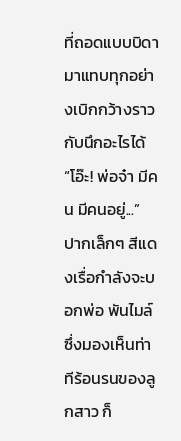ที่ถอดแบบบิดามาแทบทุกอย่างเบิกกว้างราวกับนึกอะไรได้ “โอ๊ะ! พ่อจ๋า มีคน มีคนอยู่...” ปากเล็กๆ สีแดงเรื่อกำลังจะบอกพ่อ พันไมล์ซึ่งมองเห็นท่าทีร้อนรนของลูกสาว ก็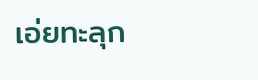เอ่ยทะลุก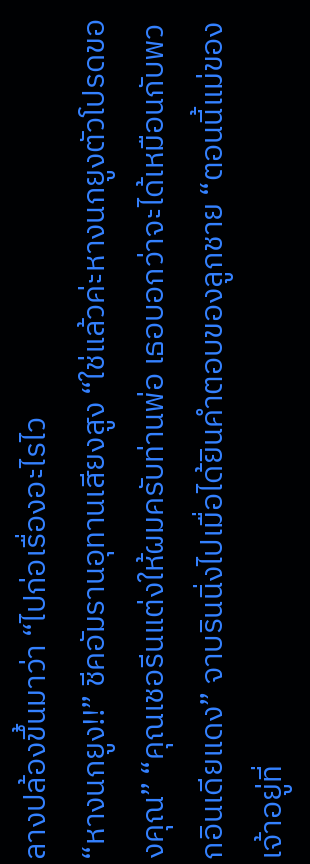ลางปล้องขึ้นมาว่า “ไปก่อเรื่องอะไรไว
“หางนกยูง!!” ชีคอัมรานอุทานเสียงสูง “ใช่แล้วค่ะหางนกยูงตัวโปรดของคุณ” “คุณเชอรีนแต่งให้ผมครับท่านพ่อ เธอบอกว่าจะได้เหมือนกับพวกอินเดียแดง” จาบรินนิ่งไปเมื่อได้ยินคำตอบของลูกชาย “ตอนนี้แม่ของเจ้าอยู่ที่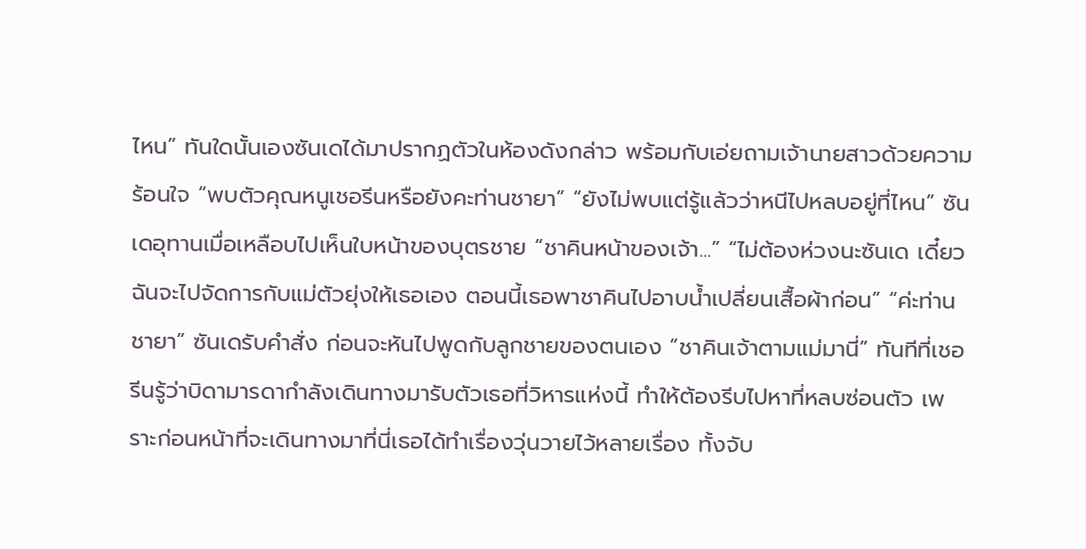ไหน” ทันใดนั้นเองซันเดได้มาปรากฏตัวในห้องดังกล่าว พร้อมกับเอ่ยถามเจ้านายสาวด้วยความร้อนใจ “พบตัวคุณหนูเชอรีนหรือยังคะท่านชายา” “ยังไม่พบแต่รู้แล้วว่าหนีไปหลบอยู่ที่ไหน” ซันเดอุทานเมื่อเหลือบไปเห็นใบหน้าของบุตรชาย “ชาคินหน้าของเจ้า...” “ไม่ต้องห่วงนะซันเด เดี๋ยวฉันจะไปจัดการกับแม่ตัวยุ่งให้เธอเอง ตอนนี้เธอพาชาคินไปอาบน้ำเปลี่ยนเสื้อผ้าก่อน” “ค่ะท่านชายา” ซันเดรับคำสั่ง ก่อนจะหันไปพูดกับลูกชายของตนเอง “ชาคินเจ้าตามแม่มานี่” ทันทีที่เชอรีนรู้ว่าบิดามารดากำลังเดินทางมารับตัวเธอที่วิหารแห่งนี้ ทำให้ต้องรีบไปหาที่หลบซ่อนตัว เพราะก่อนหน้าที่จะเดินทางมาที่นี่เธอได้ทำเรื่องวุ่นวายไว้หลายเรื่อง ทั้งจับ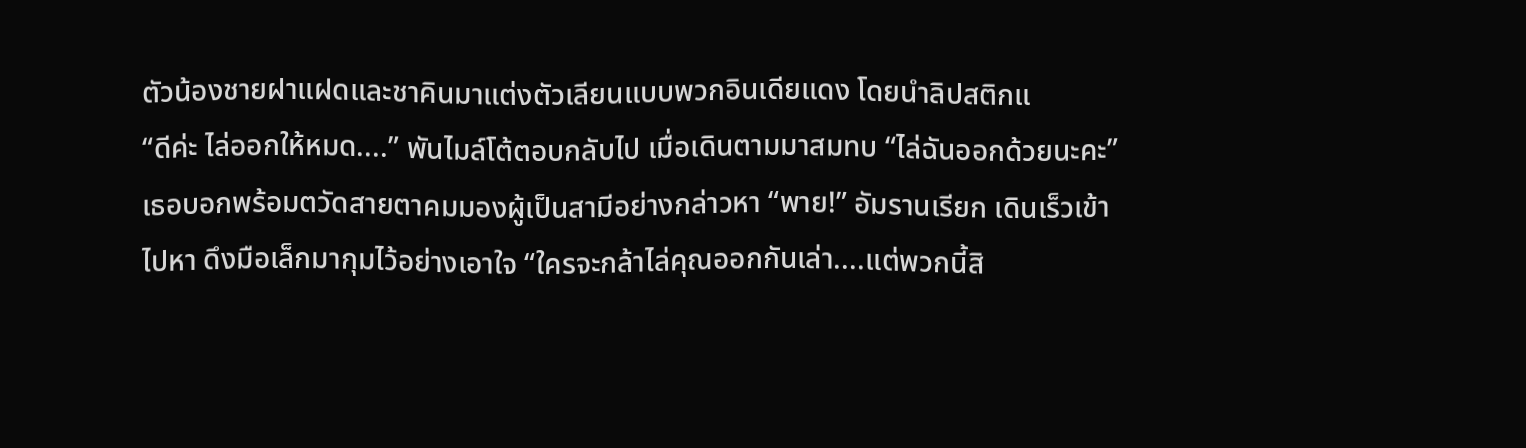ตัวน้องชายฝาแฝดและชาคินมาแต่งตัวเลียนแบบพวกอินเดียแดง โดยนำลิปสติกแ
“ดีค่ะ ไล่ออกให้หมด....” พันไมล์โต้ตอบกลับไป เมื่อเดินตามมาสมทบ “ไล่ฉันออกด้วยนะคะ” เธอบอกพร้อมตวัดสายตาคมมองผู้เป็นสามีอย่างกล่าวหา “พาย!” อัมรานเรียก เดินเร็วเข้าไปหา ดึงมือเล็กมากุมไว้อย่างเอาใจ “ใครจะกล้าไล่คุณออกกันเล่า....แต่พวกนี้สิ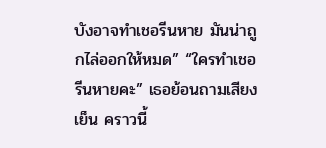บังอาจทำเชอรีนหาย มันน่าถูกไล่ออกให้หมด” “ใครทำเชอรีนหายคะ” เธอย้อนถามเสียงเย็น คราวนี้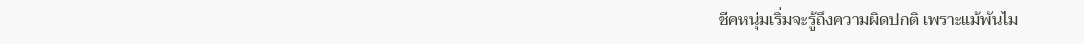ชีคหนุ่มเริ่มจะรู้ถึงความผิดปกติ เพราะแม้พันไม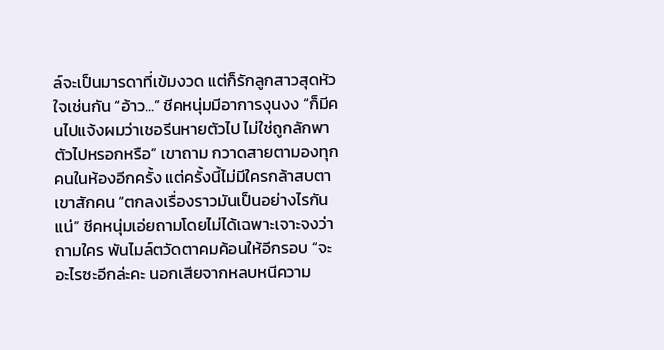ล์จะเป็นมารดาที่เข้มงวด แต่ก็รักลูกสาวสุดหัวใจเช่นกัน “อ้าว...” ชีคหนุ่มมีอาการงุนงง “ก็มีคนไปแจ้งผมว่าเชอรีนหายตัวไป ไม่ใช่ถูกลักพาตัวไปหรอกหรือ” เขาถาม กวาดสายตามองทุกคนในห้องอีกครั้ง แต่ครั้งนี้ไม่มีใครกล้าสบตาเขาสักคน “ตกลงเรื่องราวมันเป็นอย่างไรกันแน่” ชีคหนุ่มเอ่ยถามโดยไม่ได้เฉพาะเจาะจงว่าถามใคร พันไมล์ตวัดตาคมค้อนให้อีกรอบ “จะอะไรซะอีกล่ะคะ นอกเสียจากหลบหนีความ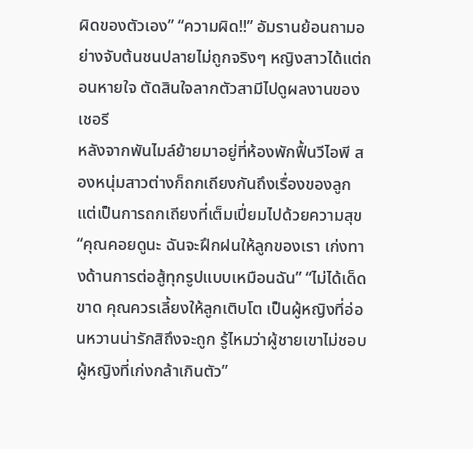ผิดของตัวเอง” “ความผิด!!” อัมรานย้อนถามอย่างจับต้นชนปลายไม่ถูกจริงๆ หญิงสาวได้แต่ถอนหายใจ ตัดสินใจลากตัวสามีไปดูผลงานของเชอรี
หลังจากพันไมล์ย้ายมาอยู่ที่ห้องพักฟื้นวีไอพี สองหนุ่มสาวต่างก็ถกเถียงกันถึงเรื่องของลูก แต่เป็นการถกเถียงที่เต็มเปี่ยมไปด้วยความสุข “คุณคอยดูนะ ฉันจะฝึกฝนให้ลูกของเรา เก่งทางด้านการต่อสู้ทุกรูปแบบเหมือนฉัน” “ไม่ได้เด็ดขาด คุณควรเลี้ยงให้ลูกเติบโต เป็นผู้หญิงที่อ่อนหวานน่ารักสิถึงจะถูก รู้ไหมว่าผู้ชายเขาไม่ชอบผู้หญิงที่เก่งกล้าเกินตัว”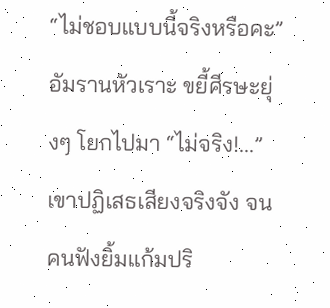“ไม่ชอบแบบนี้จริงหรือคะ” อัมรานหัวเราะ ขยี้ศีรษะยุ่งๆ โยกไปมา “ไม่จริง!...” เขาปฏิเสธเสียงจริงจัง จนคนฟังยิ้มแก้มปริ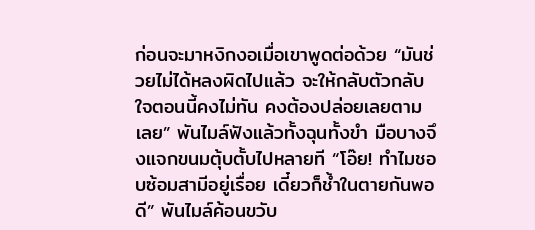ก่อนจะมาหงิกงอเมื่อเขาพูดต่อด้วย “มันช่วยไม่ได้หลงผิดไปแล้ว จะให้กลับตัวกลับใจตอนนี้คงไม่ทัน คงต้องปล่อยเลยตามเลย” พันไมล์ฟังแล้วทั้งฉุนทั้งขำ มือบางจึงแจกขนมตุ้บตั้บไปหลายที “โอ๊ย! ทำไมชอบซ้อมสามีอยู่เรื่อย เดี๋ยวก็ช้ำในตายกันพอดี” พันไมล์ค้อนขวับ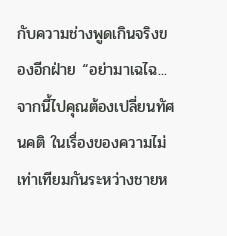กับความช่างพูดเกินจริงของอีกฝ่าย “อย่ามาเฉไฉ...จากนี้ไปคุณต้องเปลี่ยนทัศนคติ ในเรื่องของความไม่เท่าเทียมกันระหว่างชายห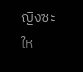ญิงซะให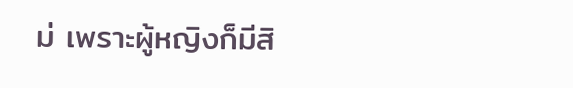ม่ เพราะผู้หญิงก็มีสิ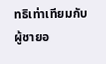ทธิเท่าเทียมกับผู้ชายอ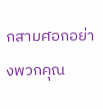กสามศอกอย่างพวกคุณ